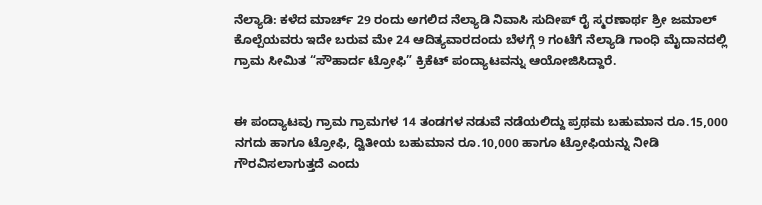ನೆಲ್ಯಾಡಿ: ಕಳೆದ ಮಾರ್ಚ್ 29 ರಂದು ಅಗಲಿದ ನೆಲ್ಯಾಡಿ ನಿವಾಸಿ ಸುದೀಪ್ ರೈ ಸ್ಮರಣಾರ್ಥ ಶ್ರೀ ಜಮಾಲ್ ಕೊಲ್ಪೆಯವರು ಇದೇ ಬರುವ ಮೇ 24 ಆದಿತ್ಯವಾರದಂದು ಬೆಳಗ್ಗೆ 9 ಗಂಟೆಗೆ ನೆಲ್ಯಾಡಿ ಗಾಂಧಿ ಮೈದಾನದಲ್ಲಿ ಗ್ರಾಮ ಸೀಮಿತ “ಸೌಹಾರ್ದ ಟ್ರೋಫಿ” ಕ್ರಿಕೆಟ್ ಪಂದ್ಯಾಟವನ್ನು ಆಯೋಜಿಸಿದ್ದಾರೆ.


ಈ ಪಂದ್ಯಾಟವು ಗ್ರಾಮ ಗ್ರಾಮಗಳ 14 ತಂಡಗಳ ನಡುವೆ ನಡೆಯಲಿದ್ದು ಪ್ರಥಮ ಬಹುಮಾನ ರೂ.15,000 ನಗದು ಹಾಗೂ ಟ್ರೋಫಿ, ದ್ವಿತೀಯ ಬಹುಮಾನ ರೂ.10,000 ಹಾಗೂ ಟ್ರೋಫಿಯನ್ನು ನೀಡಿ ಗೌರವಿಸಲಾಗುತ್ತದೆ ಎಂದು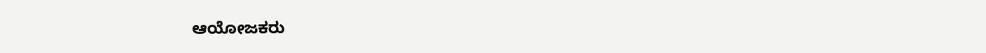ಆಯೋಜಕರು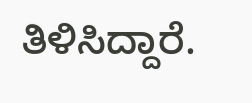ತಿಳಿಸಿದ್ದಾರೆ.